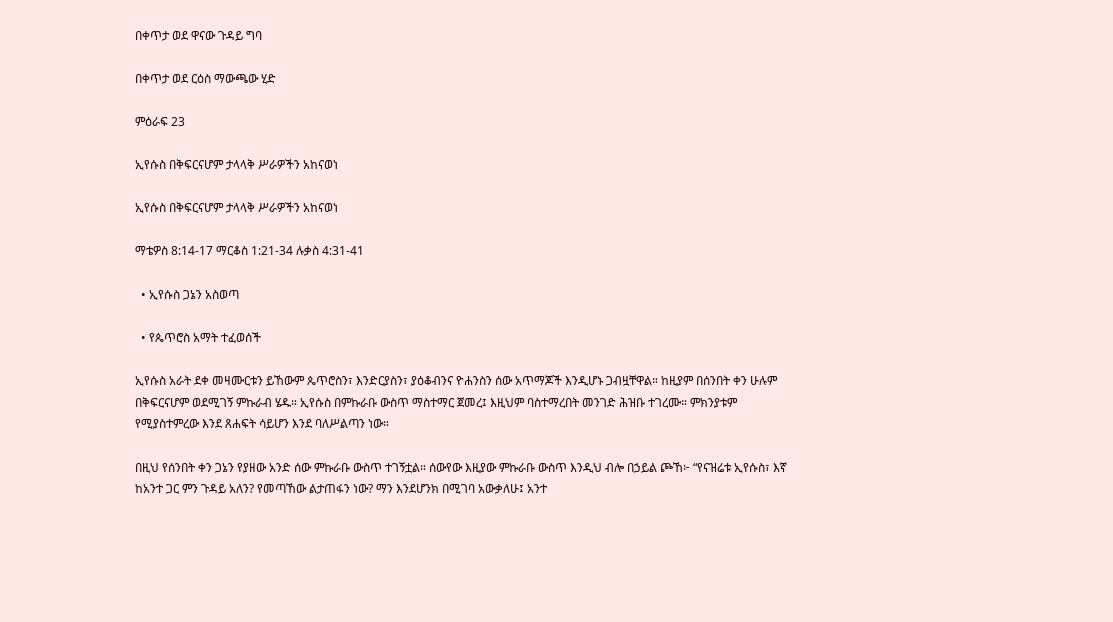በቀጥታ ወደ ዋናው ጉዳይ ግባ

በቀጥታ ወደ ርዕስ ማውጫው ሂድ

ምዕራፍ 23

ኢየሱስ በቅፍርናሆም ታላላቅ ሥራዎችን አከናወነ

ኢየሱስ በቅፍርናሆም ታላላቅ ሥራዎችን አከናወነ

ማቴዎስ 8:14-17 ማርቆስ 1:21-34 ሉቃስ 4:31-41

  • ኢየሱስ ጋኔን አስወጣ

  • የጴጥሮስ አማት ተፈወሰች

ኢየሱስ አራት ደቀ መዛሙርቱን ይኸውም ጴጥሮስን፣ እንድርያስን፣ ያዕቆብንና ዮሐንስን ሰው አጥማጆች እንዲሆኑ ጋብዟቸዋል። ከዚያም በሰንበት ቀን ሁሉም በቅፍርናሆም ወደሚገኝ ምኩራብ ሄዱ። ኢየሱስ በምኩራቡ ውስጥ ማስተማር ጀመረ፤ እዚህም ባስተማረበት መንገድ ሕዝቡ ተገረሙ። ምክንያቱም የሚያስተምረው እንደ ጸሐፍት ሳይሆን እንደ ባለሥልጣን ነው።

በዚህ የሰንበት ቀን ጋኔን የያዘው አንድ ሰው ምኩራቡ ውስጥ ተገኝቷል። ሰውየው እዚያው ምኩራቡ ውስጥ እንዲህ ብሎ በኃይል ጮኸ፦ “የናዝሬቱ ኢየሱስ፣ እኛ ከአንተ ጋር ምን ጉዳይ አለን? የመጣኸው ልታጠፋን ነው? ማን እንደሆንክ በሚገባ አውቃለሁ፤ አንተ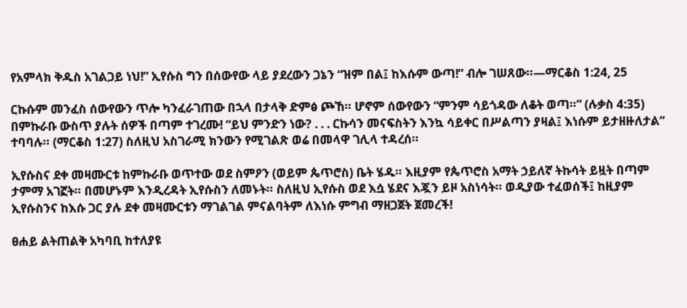የአምላክ ቅዱስ አገልጋይ ነህ!” ኢየሱስ ግን በሰውየው ላይ ያደረውን ጋኔን “ዝም በል፤ ከእሱም ውጣ!” ብሎ ገሠጸው።—ማርቆስ 1:24, 25

ርኩሱም መንፈስ ሰውየውን ጥሎ ካንፈራገጠው በኋላ በታላቅ ድምፅ ጮኸ። ሆኖም ሰውየውን “ምንም ሳይጎዳው ለቆት ወጣ።” (ሉቃስ 4:35) በምኩራቡ ውስጥ ያሉት ሰዎች በጣም ተገረሙ! “ይህ ምንድን ነው? . . . ርኩሳን መናፍስትን እንኳ ሳይቀር በሥልጣን ያዛል፤ እነሱም ይታዘዙለታል” ተባባሉ። (ማርቆስ 1:27) ስለዚህ አስገራሚ ክንውን የሚገልጽ ወሬ በመላዋ ገሊላ ተዳረሰ።

ኢየሱስና ደቀ መዛሙርቱ ከምኩራቡ ወጥተው ወደ ስምዖን (ወይም ጴጥሮስ) ቤት ሄዱ። እዚያም የጴጥሮስ አማት ኃይለኛ ትኩሳት ይዟት በጣም ታምማ አገኟት። በመሆኑም እንዲረዳት ኢየሱስን ለመኑት። ስለዚህ ኢየሱስ ወደ እሷ ሄደና እጇን ይዞ አስነሳት። ወዲያው ተፈወሰች፤ ከዚያም ኢየሱስንና ከእሱ ጋር ያሉ ደቀ መዛሙርቱን ማገልገል ምናልባትም ለእነሱ ምግብ ማዘጋጀት ጀመረች!

ፀሐይ ልትጠልቅ አካባቢ ከተለያዩ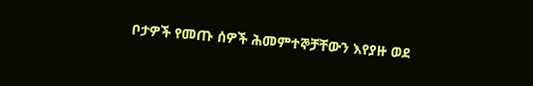ቦታዎች የመጡ ሰዎች ሕመምተኞቻቸውን እየያዙ ወደ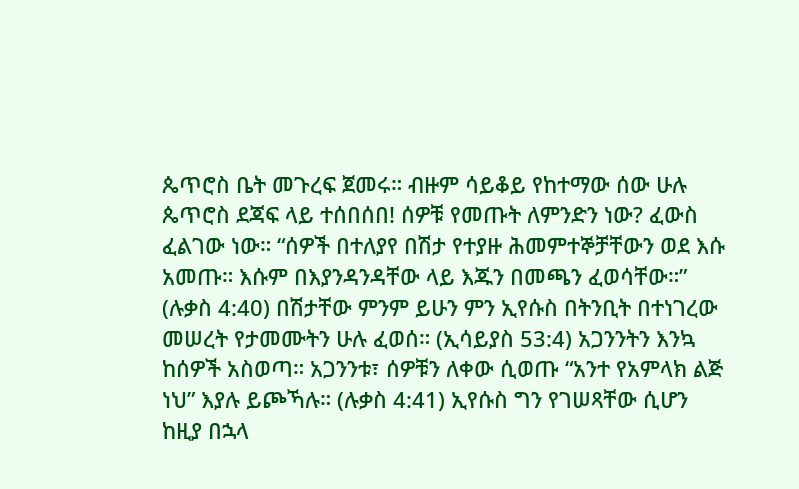ጴጥሮስ ቤት መጉረፍ ጀመሩ። ብዙም ሳይቆይ የከተማው ሰው ሁሉ ጴጥሮስ ደጃፍ ላይ ተሰበሰበ! ሰዎቹ የመጡት ለምንድን ነው? ፈውስ ፈልገው ነው። “ሰዎች በተለያየ በሽታ የተያዙ ሕመምተኞቻቸውን ወደ እሱ አመጡ። እሱም በእያንዳንዳቸው ላይ እጁን በመጫን ፈወሳቸው።” (ሉቃስ 4:40) በሽታቸው ምንም ይሁን ምን ኢየሱስ በትንቢት በተነገረው መሠረት የታመሙትን ሁሉ ፈወሰ። (ኢሳይያስ 53:4) አጋንንትን እንኳ ከሰዎች አስወጣ። አጋንንቱ፣ ሰዎቹን ለቀው ሲወጡ “አንተ የአምላክ ልጅ ነህ” እያሉ ይጮኻሉ። (ሉቃስ 4:41) ኢየሱስ ግን የገሠጻቸው ሲሆን ከዚያ በኋላ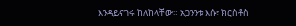እንዳይናገሩ ከለከላቸው። አጋንንቱ እሱ፣ ክርስቶስ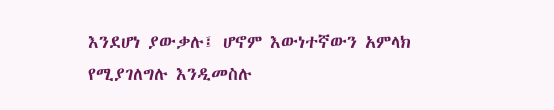እንደሆነ ያውቃሉ፤ ሆኖም እውነተኛውን አምላክ የሚያገለግሉ እንዲመስሉ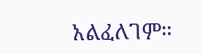አልፈለገም።